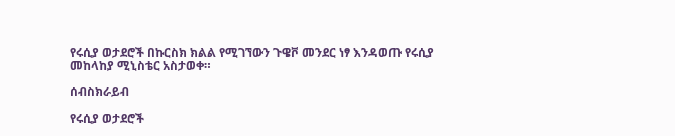የሩሲያ ወታደሮች በኩርስክ ክልል የሚገኘውን ጉዌቮ መንደር ነፃ እንዳወጡ የሩሲያ መከላከያ ሚኒስቴር አስታወቀ።

ሰብስክራይብ

የሩሲያ ወታደሮች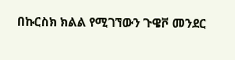በኩርስክ ክልል የሚገኘውን ጉዌቮ መንደር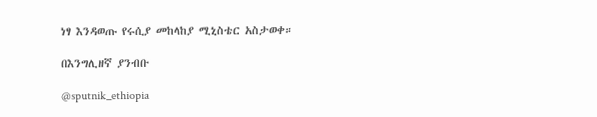ነፃ እንዳወጡ የሩሲያ መከላከያ ሚኒስቴር አስታወቀ።

በእንግሊዘኛ ያንብቡ

@sputnik_ethiopia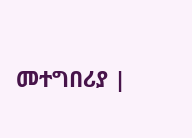መተግበሪያ |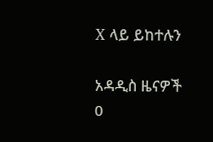X ላይ ይከተሉን

አዳዲስ ዜናዎች
0